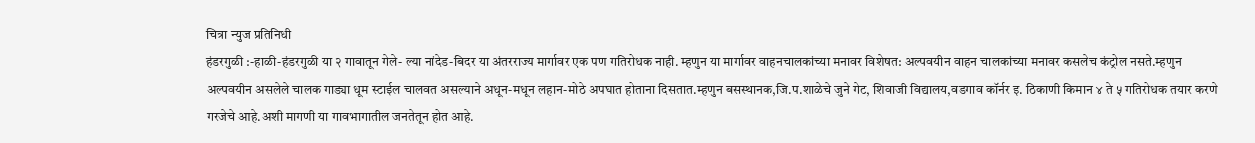चित्रा न्युज प्रतिनिधी
हंडरगुळी :-हाळी-हंडरगुळी या २ गावातून गेले- ल्या नांदेड-बिदर या अंतरराज्य मार्गावर एक पण गतिरोधक नाही. म्हणुन या मार्गावर वाहनचालकांच्या मनावर विशेषत: अल्पवयीन वाहन चालकांच्या मनावर कसलेच कंट्रोल नसते.म्हणुन अल्पवयीन असलेले चालक गाड्या धूम स्टाईल चालवत असल्याने अधून-मधून लहान-मोठे अपघात होताना दिसतात.म्हणुन बसस्थानक,जि.प.शाळेचे जुने गेट, शिवाजी विद्यालय,वडगाव कॉर्नर इ. ठिकाणी किमान ४ ते ५ गतिरोधक तयार करणे गरजेचे आहे.अशी मागणी या गावभागातील जनतेतून होत आहे.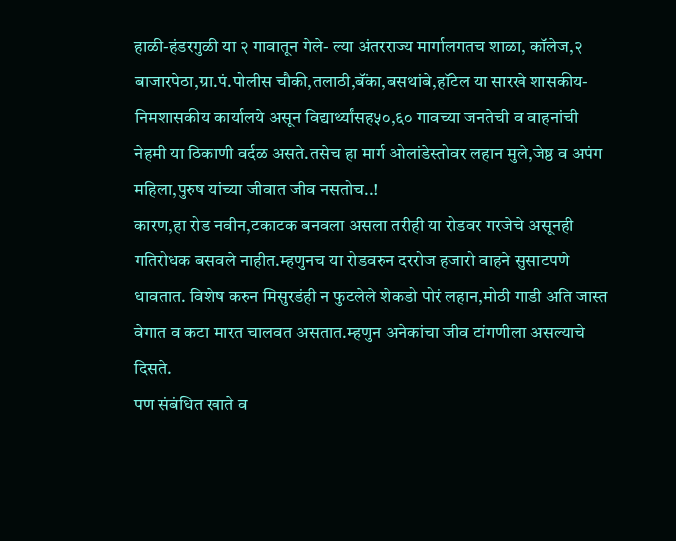हाळी-हंडरगुळी या २ गावातून गेले- ल्या अंतरराज्य मार्गालगतच शाळा, कॉलेज,२ बाजारपेठा,ग्रा.पं.पोलीस चौकी,तलाठी,बॅंका,बसथांबे,हॉटेल या सारखे शासकीय-निमशासकीय कार्यालये असून विद्यार्थ्यांसह५०,६० गावच्या जनतेची व वाहनांची नेहमी या ठिकाणी वर्दळ असते.तसेच हा मार्ग ओलांडेस्तोवर लहान मुले,जेष्ठ व अपंग महिला,पुरुष यांच्या जीवात जीव नसतोच..!
कारण,हा रोड नवीन,टकाटक बनवला असला तरीही या रोडवर गरजेचे असूनही गतिरोधक बसवले नाहीत.म्हणुनच या रोडवरुन दररोज हजारो वाहने सुसाटपणे धावतात. विशेष करुन मिसुरडंही न फुटलेले शेकडो पोरं लहान,मोठी गाडी अति जास्त वेगात व कटा मारत चालवत असतात.म्हणुन अनेकांचा जीव टांगणीला असल्याचे दिसते.
पण संबंधित खाते व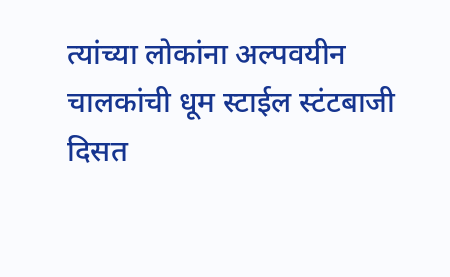त्यांच्या लोकांना अल्पवयीन चालकांची धूम स्टाईल स्टंटबाजी दिसत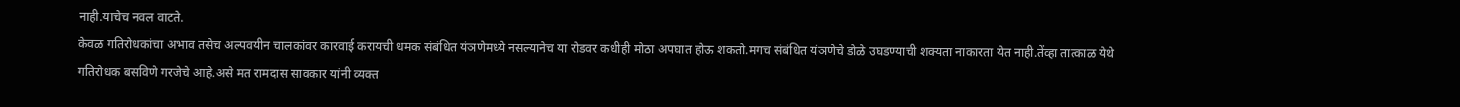नाही.याचेच नवल वाटते.
केवळ गतिरोधकांचा अभाव तसेच अल्पवयीन चालकांवर कारवाई करायची धमक संबंधित यंञणेमध्ये नसल्यानेच या रोडवर कधीही मोठा अपघात होऊ शकतो.मगच संबंधित यंञणेचे डोळे उघडण्याची शक्यता नाकारता येत नाही.तेंव्हा तात्काळ येथे गतिरोधक बसविणे गरजेचे आहे.असे मत रामदास सावकार यांनी व्यक्त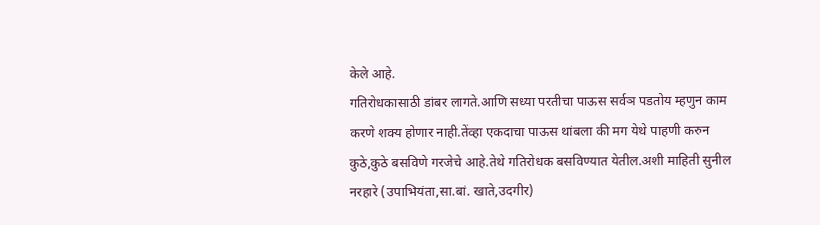केले आहे.
गतिरोधकासाठी डांबर लागते.आणि सध्या परतीचा पाऊस सर्वञ पडतोय म्हणुन काम करणे शक्य होणार नाही.तेंव्हा एकदाचा पाऊस थांबला की मग येथे पाहणी करुन कुठे,कुठे बसविणे गरजेचे आहे.तेथे गतिरोधक बसविण्यात येतील.अशी माहिती सुनील नरहारे (उपाभियंता,सा.बां. खाते,उदगीर)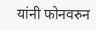यांनी फोनवरुन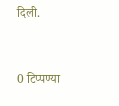दिली.


0 टिप्पण्या